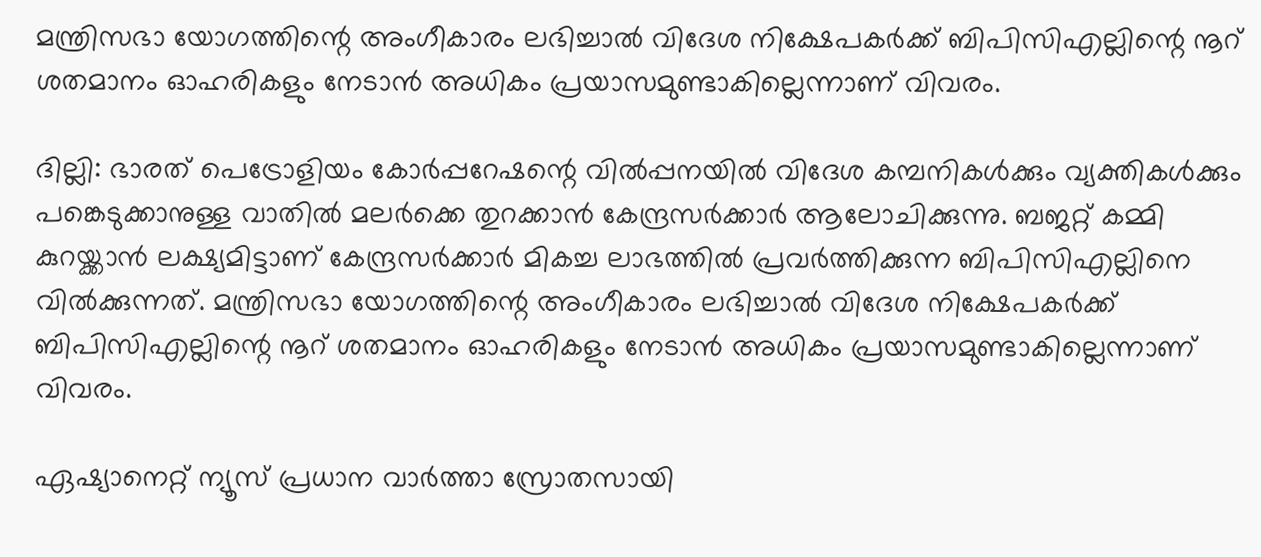മന്ത്രിസഭാ യോഗത്തിന്റെ അംഗീകാരം ലഭിച്ചാൽ വിദേശ നിക്ഷേപകർക്ക് ബിപിസിഎല്ലിന്റെ നൂറ് ശതമാനം ഓഹരികളും നേടാൻ അധികം പ്രയാസമുണ്ടാകില്ലെന്നാണ് വിവരം.

ദില്ലി: ഭാരത് പെട്രോളിയം കോർപ്പറേഷന്റെ വിൽപ്പനയിൽ വിദേശ കമ്പനികൾക്കും വ്യക്തികൾക്കും പങ്കെടുക്കാനുള്ള വാതിൽ മലർക്കെ തുറക്കാൻ കേന്ദ്രസർക്കാർ ആലോചിക്കുന്നു. ബജറ്റ് കമ്മി കുറയ്ക്കാൻ ലക്ഷ്യമിട്ടാണ് കേന്ദ്രസർക്കാർ മികച്ച ലാഭത്തിൽ പ്രവർത്തിക്കുന്ന ബിപിസിഎല്ലിനെ വിൽക്കുന്നത്. മന്ത്രിസഭാ യോഗത്തിന്റെ അംഗീകാരം ലഭിച്ചാൽ വിദേശ നിക്ഷേപകർക്ക് ബിപിസിഎല്ലിന്റെ നൂറ് ശതമാനം ഓഹരികളും നേടാൻ അധികം പ്രയാസമുണ്ടാകില്ലെന്നാണ് വിവരം.

ഏഷ്യാനെറ്റ് ന്യൂസ് പ്രധാന വാർത്താ സ്രോതസായി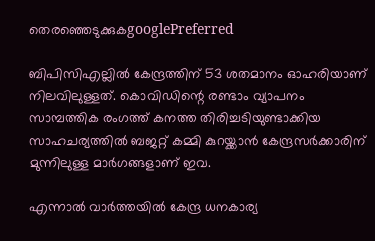തെരഞ്ഞെടുക്കുകgooglePreferred

ബിപിസിഎല്ലിൽ കേന്ദ്രത്തിന് 53 ശതമാനം ഓഹരിയാണ് നിലവിലുള്ളത്. കൊവിഡിന്റെ രണ്ടാം വ്യാപനം സാമ്പത്തിക രംഗത്ത് കനത്ത തിരിച്ചടിയുണ്ടാക്കിയ സാഹചര്യത്തിൽ ബജറ്റ് കമ്മി കുറയ്ക്കാൻ കേന്ദ്രസർക്കാരിന് മുന്നിലുള്ള മാർഗങ്ങളാണ് ഇവ.

എന്നാൽ വാർത്തയിൽ കേന്ദ്ര ധനകാര്യ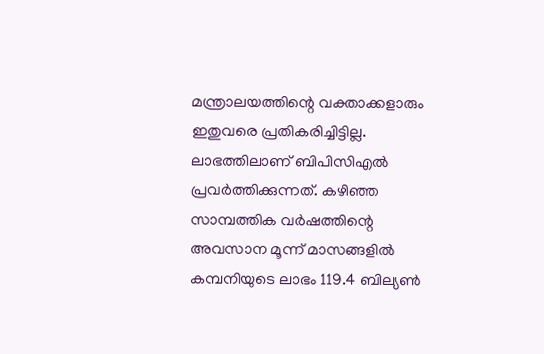മന്ത്രാലയത്തിന്റെ വക്താക്കളാരും ഇതുവരെ പ്രതികരിച്ചിട്ടില്ല. ലാഭത്തിലാണ് ബിപിസിഎൽ പ്രവർത്തിക്കുന്നത്. കഴിഞ്ഞ സാമ്പത്തിക വർഷത്തിന്റെ അവസാന മൂന്ന് മാസങ്ങളിൽ കമ്പനിയുടെ ലാഭം 119.4 ബില്യൺ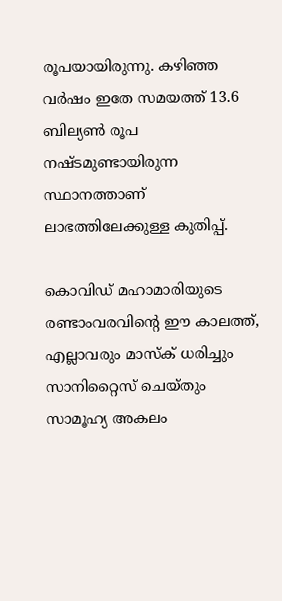രൂപയായിരുന്നു. കഴിഞ്ഞ വർഷം ഇതേ സമയത്ത് 13.6 ബില്യൺ രൂപ നഷ്ടമുണ്ടായിരുന്ന സ്ഥാനത്താണ് ലാഭത്തിലേക്കുള്ള കുതിപ്പ്.

കൊവിഡ് മഹാമാരിയുടെ രണ്ടാംവരവിന്റെ ഈ കാലത്ത്, എല്ലാവരും മാസ്‌ക് ധരിച്ചും സാനിറ്റൈസ് ചെയ്തും സാമൂഹ്യ അകലം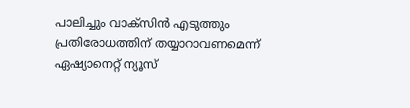പാലിച്ചും വാക്‌സിന്‍ എടുത്തും പ്രതിരോധത്തിന് തയ്യാറാവണമെന്ന് ഏഷ്യാനെറ്റ് ന്യൂസ്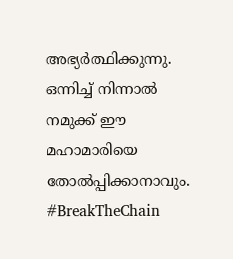അഭ്യര്‍ത്ഥിക്കുന്നു. ഒന്നിച്ച് നിന്നാല്‍ നമുക്ക് ഈ മഹാമാരിയെ തോല്‍പ്പിക്കാനാവും. #BreakTheChain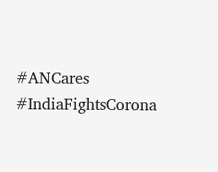#ANCares #IndiaFightsCorona